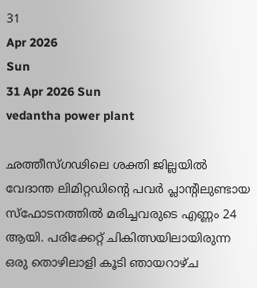31
Apr 2026
Sun
31 Apr 2026 Sun
vedantha power plant

ഛത്തീസ്ഗഢിലെ ശക്തി ജില്ലയില്‍ വേദാന്ത ലിമിറ്റഡിന്റെ പവര്‍ പ്ലാന്റിലുണ്ടായ സ്‌ഫോടനത്തില്‍ മരിച്ചവരുടെ എണ്ണം 24 ആയി. പരിക്കേറ്റ് ചികിത്സയിലായിരുന്ന ഒരു തൊഴിലാളി കൂടി ഞായറാഴ്ച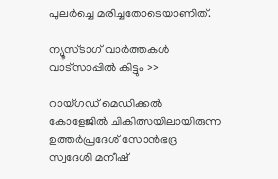പുലര്‍ച്ചെ മരിച്ചതോടെയാണിത്.

ന്യൂസ്ടാഗ് വാര്‍ത്തകള്‍ വാട്‌സാപ്പില്‍ കിട്ടും >>

റായ്ഗഡ് മെഡിക്കല്‍ കോളേജില്‍ ചികിത്സയിലായിരുന്ന ഉത്തര്‍പ്രദേശ് സോന്‍ഭദ്ര സ്വദേശി മനീഷ്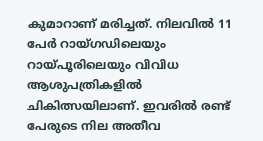കുമാറാണ് മരിച്ചത്. നിലവില്‍ 11 പേര്‍ റായ്ഗഡിലെയും റായ്പൂരിലെയും വിവിധ ആശുപത്രികളില്‍ ചികിത്സയിലാണ്. ഇവരില്‍ രണ്ട് പേരുടെ നില അതീവ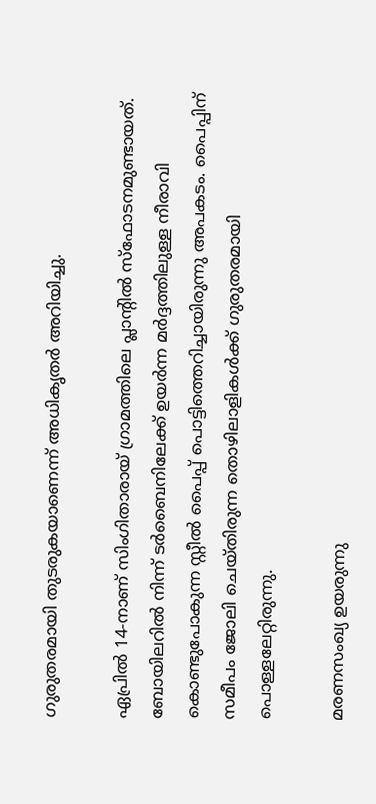ഗുരുതരമായി തുടരുകയാണെന്ന് അധികൃതര്‍ അറിയിച്ചു.

ഏപ്രില്‍ 14-നാണ് സിംഗിതാരായ് ഗ്രാമത്തിലെ പ്ലാന്റില്‍ സ്‌ഫോടനമുണ്ടായത്. ബോയിലറില്‍ നിന്ന് ടര്‍ബൈനിലേക്ക് ഉയര്‍ന്ന മര്‍ദ്ദത്തിലുള്ള നീരാവി കൊണ്ടുപോകുന്ന സ്റ്റീല്‍ പൈപ്പ് പൊട്ടിത്തെറിച്ചായിരുന്നു അപകടം. പൈപ്പിന് സമീപം ജോലി ചെയ്തിരുന്ന തൊഴിലാളികള്‍ക്ക് ഗുരുതരമായി പൊള്ളലേറ്റിരുന്നു.

മരണസംഖ്യ ഉയരുന്നു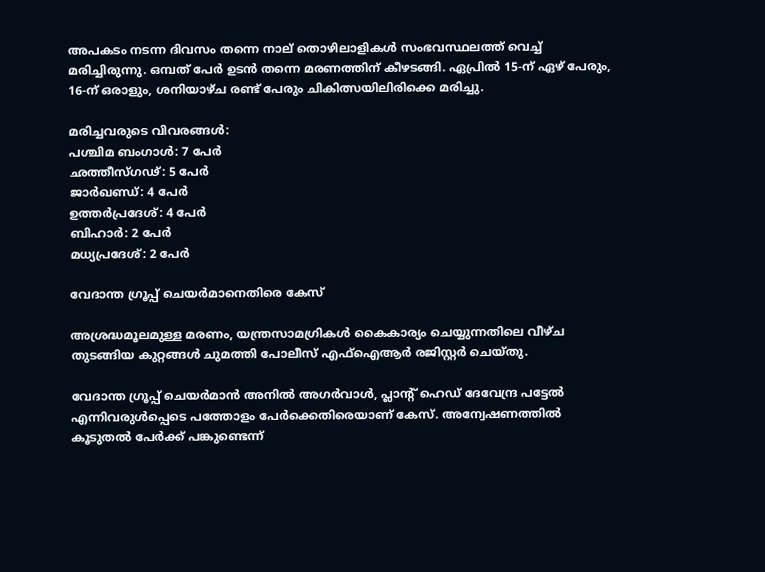അപകടം നടന്ന ദിവസം തന്നെ നാല് തൊഴിലാളികള്‍ സംഭവസ്ഥലത്ത് വെച്ച് മരിച്ചിരുന്നു. ഒമ്പത് പേര്‍ ഉടന്‍ തന്നെ മരണത്തിന് കീഴടങ്ങി. ഏപ്രില്‍ 15-ന് ഏഴ് പേരും, 16-ന് ഒരാളും, ശനിയാഴ്ച രണ്ട് പേരും ചികിത്സയിലിരിക്കെ മരിച്ചു.

മരിച്ചവരുടെ വിവരങ്ങള്‍:
പശ്ചിമ ബംഗാള്‍: 7 പേര്‍
ഛത്തീസ്ഗഢ്: 5 പേര്‍
ജാര്‍ഖണ്ഡ്: 4 പേര്‍
ഉത്തര്‍പ്രദേശ്: 4 പേര്‍
ബിഹാര്‍: 2 പേര്‍
മധ്യപ്രദേശ്: 2 പേര്‍

വേദാന്ത ഗ്രൂപ്പ് ചെയര്‍മാനെതിരെ കേസ്

അശ്രദ്ധമൂലമുള്ള മരണം, യന്ത്രസാമഗ്രികള്‍ കൈകാര്യം ചെയ്യുന്നതിലെ വീഴ്ച തുടങ്ങിയ കുറ്റങ്ങള്‍ ചുമത്തി പോലീസ് എഫ്ഐആര്‍ രജിസ്റ്റര്‍ ചെയ്തു.

വേദാന്ത ഗ്രൂപ്പ് ചെയര്‍മാന്‍ അനില്‍ അഗര്‍വാള്‍, പ്ലാന്റ് ഹെഡ് ദേവേന്ദ്ര പട്ടേല്‍ എന്നിവരുള്‍പ്പെടെ പത്തോളം പേര്‍ക്കെതിരെയാണ് കേസ്. അന്വേഷണത്തില്‍ കൂടുതല്‍ പേര്‍ക്ക് പങ്കുണ്ടെന്ന്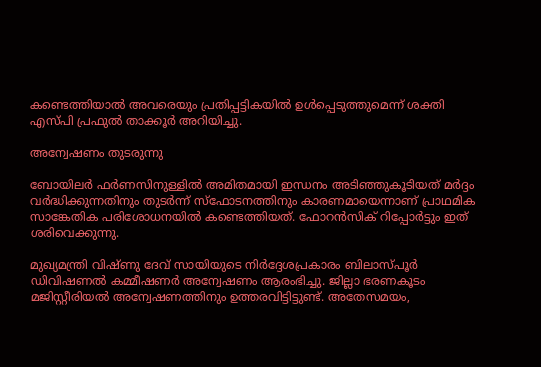കണ്ടെത്തിയാല്‍ അവരെയും പ്രതിപ്പട്ടികയില്‍ ഉള്‍പ്പെടുത്തുമെന്ന് ശക്തി എസ്പി പ്രഫുല്‍ താക്കൂര്‍ അറിയിച്ചു.

അന്വേഷണം തുടരുന്നു

ബോയിലര്‍ ഫര്‍ണസിനുള്ളില്‍ അമിതമായി ഇന്ധനം അടിഞ്ഞുകൂടിയത് മര്‍ദ്ദം വര്‍ദ്ധിക്കുന്നതിനും തുടര്‍ന്ന് സ്‌ഫോടനത്തിനും കാരണമായെന്നാണ് പ്രാഥമിക സാങ്കേതിക പരിശോധനയില്‍ കണ്ടെത്തിയത്. ഫോറന്‍സിക് റിപ്പോര്‍ട്ടും ഇത് ശരിവെക്കുന്നു.

മുഖ്യമന്ത്രി വിഷ്ണു ദേവ് സായിയുടെ നിര്‍ദ്ദേശപ്രകാരം ബിലാസ്പൂര്‍ ഡിവിഷണല്‍ കമ്മീഷണര്‍ അന്വേഷണം ആരംഭിച്ചു. ജില്ലാ ഭരണകൂടം മജിസ്റ്റീരിയല്‍ അന്വേഷണത്തിനും ഉത്തരവിട്ടിട്ടുണ്ട്. അതേസമയം,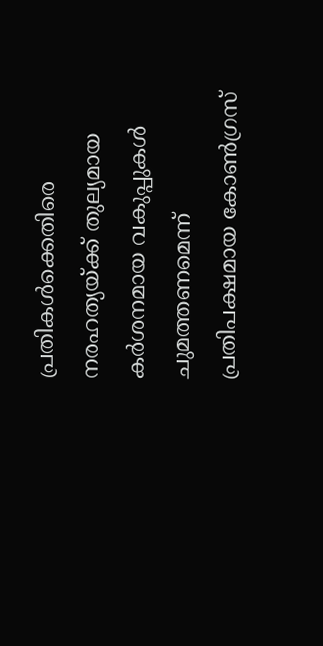പ്രതികള്‍ക്കെതിരെ നരഹത്യയ്ക്ക് തുല്യമായ കര്‍ശനമായ വകുപ്പുകള്‍ ചുമത്തണമെന്ന് പ്രതിപക്ഷമായ കോണ്‍ഗ്രസ്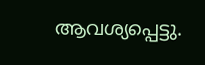ആവശ്യപ്പെട്ടു.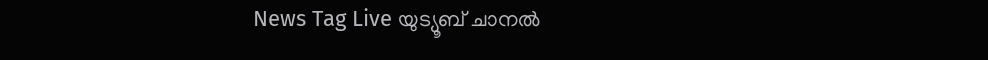News Tag Live യുട്യൂബ് ചാനല്‍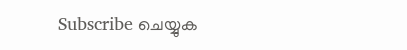Subscribe ചെയ്യുക